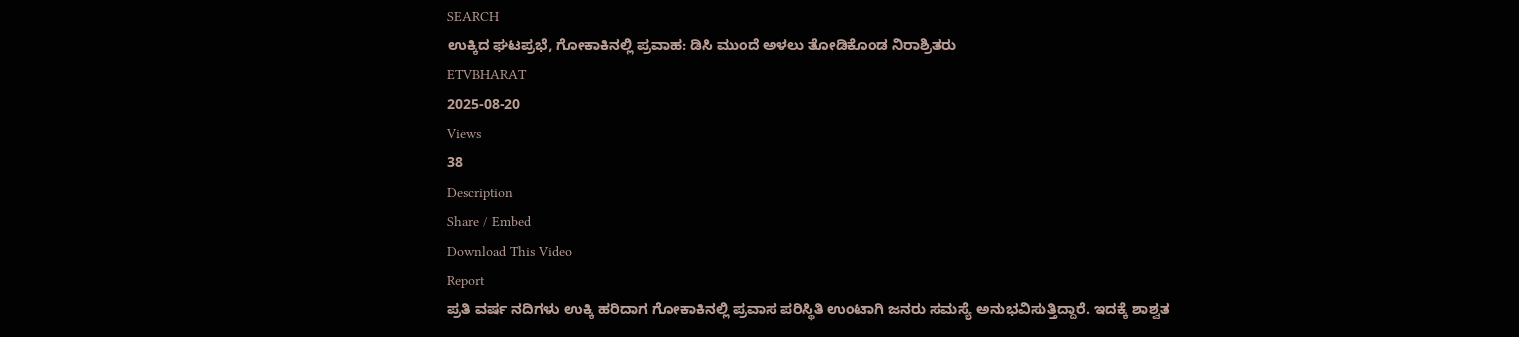SEARCH
ಉಕ್ಕಿದ ಘಟಪ್ರಭೆ, ಗೋಕಾಕಿನಲ್ಲಿ ಪ್ರವಾಹ: ಡಿಸಿ ಮುಂದೆ ಅಳಲು ತೋಡಿಕೊಂಡ ನಿರಾಶ್ರಿತರು
ETVBHARAT
2025-08-20
Views
38
Description
Share / Embed
Download This Video
Report
ಪ್ರತಿ ವರ್ಷ ನದಿಗಳು ಉಕ್ಕಿ ಹರಿದಾಗ ಗೋಕಾಕಿನಲ್ಲಿ ಪ್ರವಾಸ ಪರಿಸ್ಥಿತಿ ಉಂಟಾಗಿ ಜನರು ಸಮಸ್ಯೆ ಅನುಭವಿಸುತ್ತಿದ್ದಾರೆ. ಇದಕ್ಕೆ ಶಾಶ್ವತ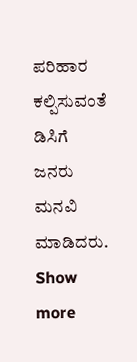ಪರಿಹಾರ ಕಲ್ಪಿಸುವಂತೆ ಡಿಸಿಗೆ ಜನರು ಮನವಿ ಮಾಡಿದರು.
Show more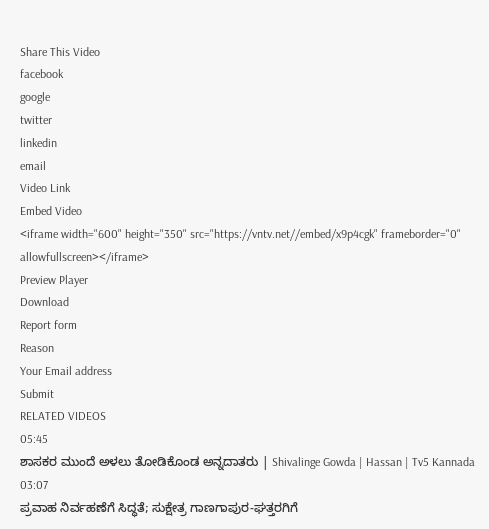Share This Video
facebook
google
twitter
linkedin
email
Video Link
Embed Video
<iframe width="600" height="350" src="https://vntv.net//embed/x9p4cgk" frameborder="0" allowfullscreen></iframe>
Preview Player
Download
Report form
Reason
Your Email address
Submit
RELATED VIDEOS
05:45
ಶಾಸಕರ ಮುಂದೆ ಅಳಲು ತೋಡಿಕೊಂಡ ಅನ್ನದಾತರು | Shivalinge Gowda | Hassan | Tv5 Kannada
03:07
ಪ್ರವಾಹ ನಿರ್ವಹಣೆಗೆ ಸಿದ್ಧತೆ; ಸುಕ್ಷೇತ್ರ ಗಾಣಗಾಪುರ-ಘತ್ತರಗಿಗೆ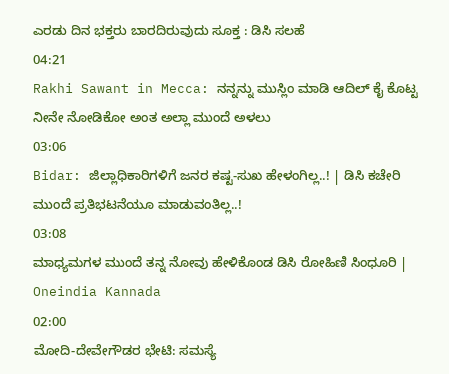ಎರಡು ದಿನ ಭಕ್ತರು ಬಾರದಿರುವುದು ಸೂಕ್ತ : ಡಿಸಿ ಸಲಹೆ
04:21
Rakhi Sawant in Mecca: ನನ್ನನ್ನು ಮುಸ್ಲಿಂ ಮಾಡಿ ಆದಿಲ್ ಕೈ ಕೊಟ್ಟ ನೀನೇ ನೋಡಿಕೋ ಅಂತ ಅಲ್ಲಾ ಮುಂದೆ ಅಳಲು
03:06
Bidar: ಜಿಲ್ಲಾಧಿಕಾರಿಗಳಿಗೆ ಜನರ ಕಷ್ಟ-ಸುಖ ಹೇಳಂಗಿಲ್ಲ..! | ಡಿಸಿ ಕಚೇರಿ ಮುಂದೆ ಪ್ರತಿಭಟನೆಯೂ ಮಾಡುವಂತಿಲ್ಲ..!
03:08
ಮಾಧ್ಯಮಗಳ ಮುಂದೆ ತನ್ನ ನೋವು ಹೇಳಿಕೊಂಡ ಡಿಸಿ ರೋಹಿಣಿ ಸಿಂಧೂರಿ | Oneindia Kannada
02:00
ಮೋದಿ-ದೇವೇಗೌಡರ ಭೇಟಿ: ಸಮಸ್ಯೆ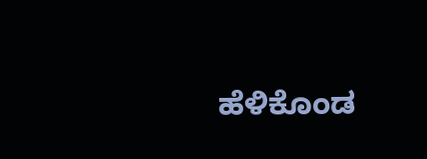ಹೆಳಿಕೊಂಡ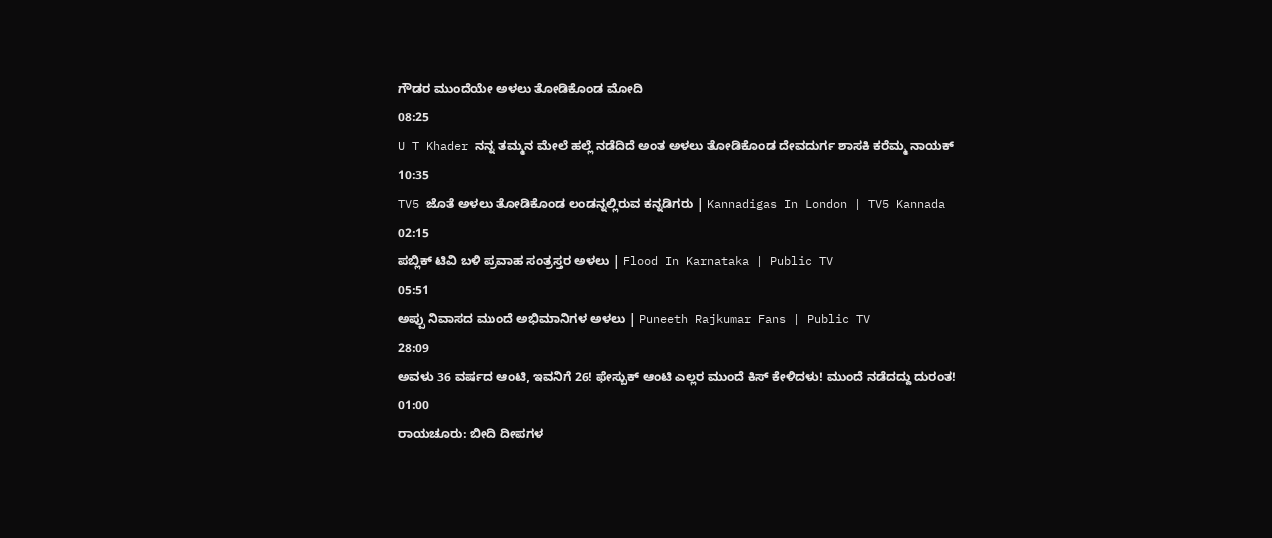ಗೌಡರ ಮುಂದೆಯೇ ಅಳಲು ತೋಡಿಕೊಂಡ ಮೋದಿ
08:25
U T Khader ನನ್ನ ತಮ್ಮನ ಮೇಲೆ ಹಲ್ಲೆ ನಡೆದಿದೆ ಅಂತ ಅಳಲು ತೋಡಿಕೊಂಡ ದೇವದುರ್ಗ ಶಾಸಕಿ ಕರೆಮ್ಮ ನಾಯಕ್
10:35
TV5 ಜೊತೆ ಅಳಲು ತೋಡಿಕೊಂಡ ಲಂಡನ್ನಲ್ಲಿರುವ ಕನ್ನಡಿಗರು | Kannadigas In London | TV5 Kannada
02:15
ಪಬ್ಲಿಕ್ ಟಿವಿ ಬಳಿ ಪ್ರವಾಹ ಸಂತ್ರಸ್ತರ ಅಳಲು | Flood In Karnataka | Public TV
05:51
ಅಪ್ಪು ನಿವಾಸದ ಮುಂದೆ ಅಭಿಮಾನಿಗಳ ಅಳಲು | Puneeth Rajkumar Fans | Public TV
28:09
ಅವಳು 36 ವರ್ಷದ ಆಂಟಿ, ಇವನಿಗೆ 26! ಫೇಸ್ಬುಕ್ ಆಂಟಿ ಎಲ್ಲರ ಮುಂದೆ ಕಿಸ್ ಕೇಳಿದಳು! ಮುಂದೆ ನಡೆದದ್ದು ದುರಂತ!
01:00
ರಾಯಚೂರು: ಬೀದಿ ದೀಪಗಳ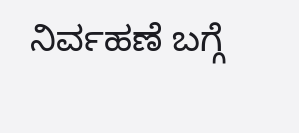ನಿರ್ವಹಣೆ ಬಗ್ಗೆ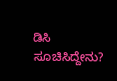ಡಿಸಿ ಸೂಚಿಸಿದ್ದೇನು?